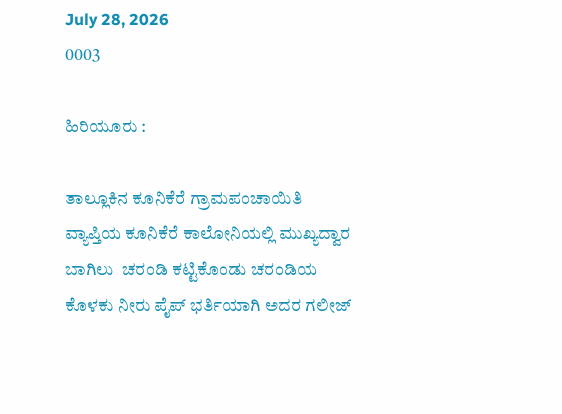July 28, 2026
0003

ಹಿರಿಯೂರು :

ತಾಲ್ಲೂಕಿನ ಕೂನಿಕೆರೆ ಗ್ರಾಮಪಂಚಾಯಿತಿ ವ್ಯಾಪ್ತಿಯ ಕೂನಿಕೆರೆ ಕಾಲೋನಿಯಲ್ಲಿ ಮುಖ್ಯದ್ವಾರ ಬಾಗಿಲು  ಚರಂಡಿ ಕಟ್ಟಿಕೊಂಡು ಚರಂಡಿಯ ಕೊಳಕು ನೀರು ಪೈಪ್ ಭರ್ತಿಯಾಗಿ ಅದರ ಗಲೀಜ್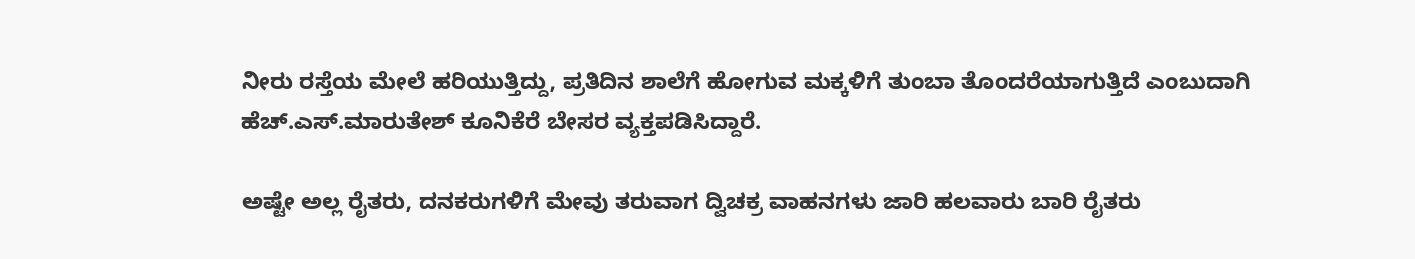ನೀರು ರಸ್ತೆಯ ಮೇಲೆ ಹರಿಯುತ್ತಿದ್ದು, ಪ್ರತಿದಿನ ಶಾಲೆಗೆ ಹೋಗುವ ಮಕ್ಕಳಿಗೆ ತುಂಬಾ ತೊಂದರೆಯಾಗುತ್ತಿದೆ ಎಂಬುದಾಗಿ ಹೆಚ್.ಎಸ್.ಮಾರುತೇಶ್ ಕೂನಿಕೆರೆ ಬೇಸರ ವ್ಯಕ್ತಪಡಿಸಿದ್ದಾರೆ.

ಅಷ್ಟೇ ಅಲ್ಲ ರೈತರು, ದನಕರುಗಳಿಗೆ ಮೇವು ತರುವಾಗ ದ್ವಿಚಕ್ರ ವಾಹನಗಳು ಜಾರಿ ಹಲವಾರು ಬಾರಿ ರೈತರು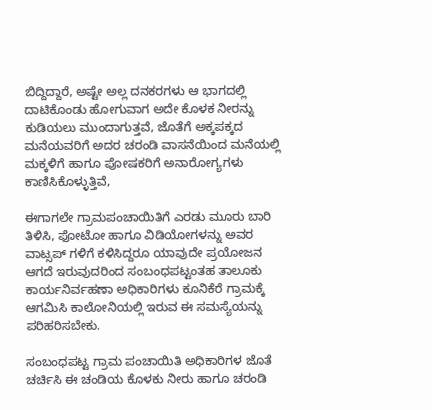ಬಿದ್ದಿದ್ದಾರೆ, ಅಷ್ಟೇ ಅಲ್ಲ ದನಕರಗಳು ಆ ಭಾಗದಲ್ಲಿ ದಾಟಿಕೊಂಡು ಹೋಗುವಾಗ ಅದೇ ಕೊಳಕ ನೀರನ್ನು ಕುಡಿಯಲು ಮುಂದಾಗುತ್ತವೆ, ಜೊತೆಗೆ ಅಕ್ಕಪಕ್ಕದ ಮನೆಯವರಿಗೆ ಅದರ ಚರಂಡಿ ವಾಸನೆಯಿಂದ ಮನೆಯಲ್ಲಿ ಮಕ್ಕಳಿಗೆ ಹಾಗೂ ಪೋಷಕರಿಗೆ ಅನಾರೋಗ್ಯಗಳು ಕಾಣಿಸಿಕೊಳ್ಳುತ್ತಿವೆ,

ಈಗಾಗಲೇ ಗ್ರಾಮಪಂಚಾಯಿತಿಗೆ ಎರಡು ಮೂರು ಬಾರಿ ತಿಳಿಸಿ, ಫೋಟೋ ಹಾಗೂ ವಿಡಿಯೋಗಳನ್ನು ಅವರ ವಾಟ್ಸಪ್ ಗಳಿಗೆ ಕಳಿಸಿದ್ದರೂ ಯಾವುದೇ ಪ್ರಯೋಜನ ಆಗದೆ ಇರುವುದರಿಂದ ಸಂಬಂಧಪಟ್ಟಂತಹ ತಾಲೂಕು ಕಾರ್ಯನಿರ್ವಹಣಾ ಅಧಿಕಾರಿಗಳು ಕೂನಿಕೆರೆ ಗ್ರಾಮಕ್ಕೆ ಆಗಮಿಸಿ ಕಾಲೋನಿಯಲ್ಲಿ ಇರುವ ಈ ಸಮಸ್ಯೆಯನ್ನು ಪರಿಹರಿಸಬೇಕು.

ಸಂಬಂಧಪಟ್ಟ ಗ್ರಾಮ ಪಂಚಾಯಿತಿ ಅಧಿಕಾರಿಗಳ ಜೊತೆ ಚರ್ಚಿಸಿ ಈ ಚಂಡಿಯ ಕೊಳಕು ನೀರು ಹಾಗೂ ಚರಂಡಿ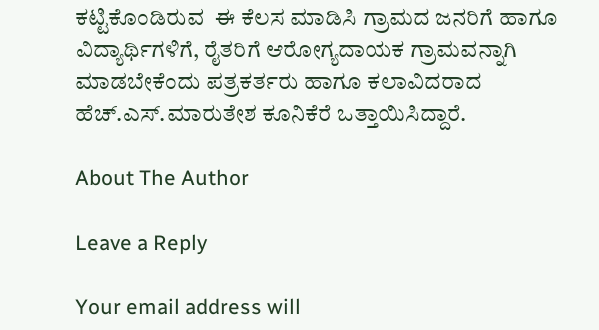ಕಟ್ಟಿಕೊಂಡಿರುವ  ಈ ಕೆಲಸ ಮಾಡಿಸಿ ಗ್ರಾಮದ ಜನರಿಗೆ ಹಾಗೂ ವಿದ್ಯಾರ್ಥಿಗಳಿಗೆ, ರೈತರಿಗೆ ಆರೋಗ್ಯದಾಯಕ ಗ್ರಾಮವನ್ನಾಗಿ ಮಾಡಬೇಕೆಂದು ಪತ್ರಕರ್ತರು ಹಾಗೂ ಕಲಾವಿದರಾದ ಹೆಚ್.ಎಸ್.ಮಾರುತೇಶ ಕೂನಿಕೆರೆ ಒತ್ತಾಯಿಸಿದ್ದಾರೆ.

About The Author

Leave a Reply

Your email address will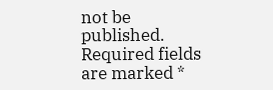not be published. Required fields are marked *